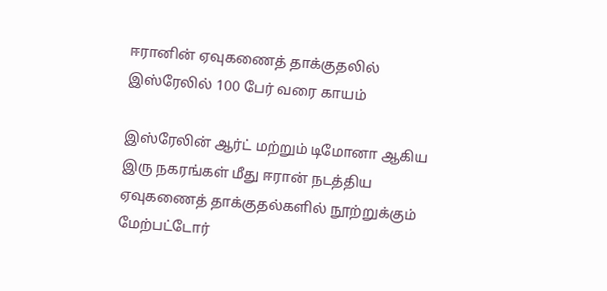ஈரானின் ஏவுகணைத் தாக்குதலில் இஸ்ரேலில் 100 பேர் வரை காயம்

இஸ்ரேலின் ஆர்ட் மற்றும் டிமோனா ஆகிய இரு நகரங்கள் மீது ஈரான் நடத்திய ஏவுகணைத் தாக்குதல்களில் நூற்றுக்கும் மேற்பட்டோர்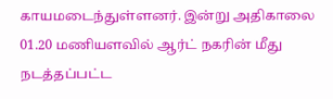காயமடைந்துள்ளனர். இன்று அதிகாலை 01.20 மணியளவில் ஆர்ட் நகரின் மீது நடத்தப்பட்ட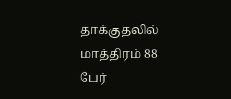தாக்குதலில் மாத்திரம் 88 பேர்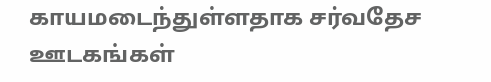காயமடைந்துள்ளதாக சர்வதேச ஊடகங்கள்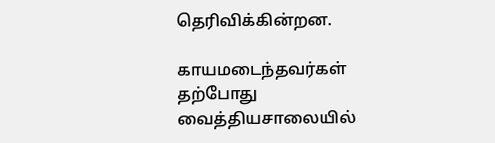தெரிவிக்கின்றன.

காயமடைந்தவர்கள் தற்போது வைத்தியசாலையில்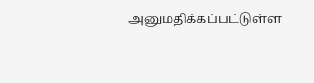அனுமதிக்கப்பட்டுள்ள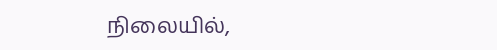நிலையில்,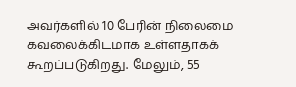அவர்களில் 10 பேரின் நிலைமை கவலைக்கிடமாக உள்ளதாகக் கூறப்படுகிறது. மேலும், 55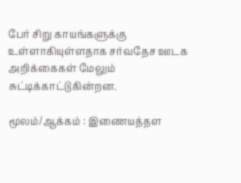பேர் சிறு காயங்களுக்கு உள்ளாகியுள்ளதாக சர்வதேச ஊடக அறிக்கைகள் மேலும் சுட்டிக்காட்டுகின்றன.

மூலம்/ஆக்கம் : இணையத்தள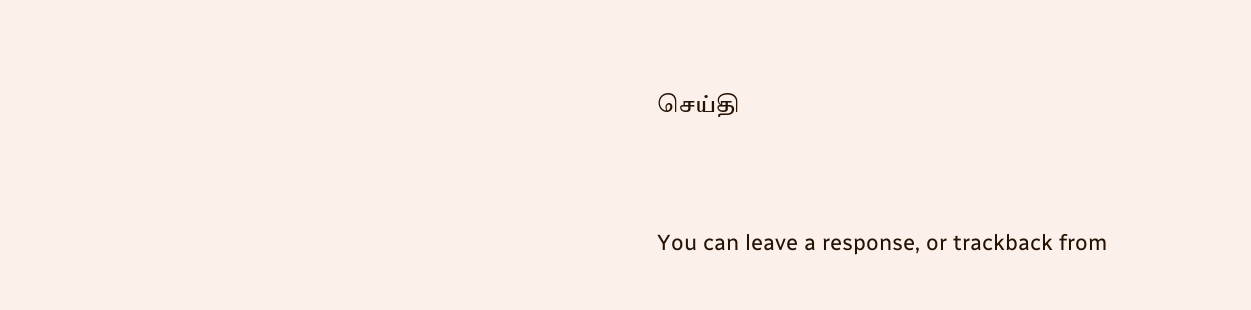செய்தி


You can leave a response, or trackback from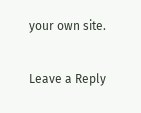your own site.

Leave a Reply